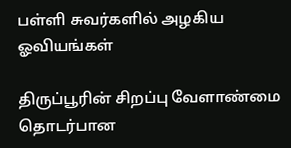பள்ளி சுவர்களில் அழகிய ஓவியங்கள்

திருப்பூரின் சிறப்பு வேளாண்மை தொடர்பான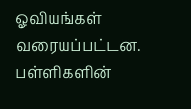ஓவியங்கள் வரையப்பட்டன. பள்ளிகளின்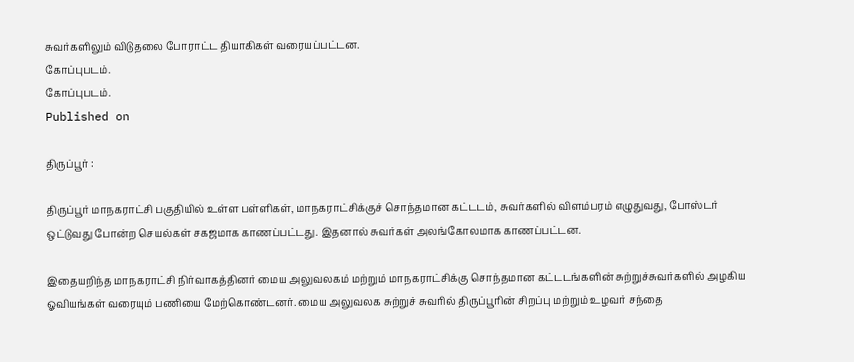சுவர்களிலும் விடுதலை போராட்ட தியாகிகள் வரையப்பட்டன.
கோப்புபடம்.
கோப்புபடம்.
Published on

திருப்பூர் :

திருப்பூர் மாநகராட்சி பகுதியில் உள்ள பள்ளிகள், மாநகராட்சிக்குச் சொந்தமான கட்டடம், சுவர்களில் விளம்பரம் எழுதுவது, போஸ்டர் ஒட்டுவது போன்ற செயல்கள் சகஜமாக காணப்பட்டது. இதனால் சுவர்கள் அலங்கோலமாக காணப்பட்டன.

இதையறிந்த மாநகராட்சி நிர்வாகத்தினர் மைய அலுவலகம் மற்றும் மாநகராட்சிக்கு சொந்தமான கட்டடங்களின் சுற்றுச்சுவர்களில் அழகிய ஓவியங்கள் வரையும் பணியை மேற்கொண்டனர். மைய அலுவலக சுற்றுச் சுவரில் திருப்பூரின் சிறப்பு மற்றும் உழவர் சந்தை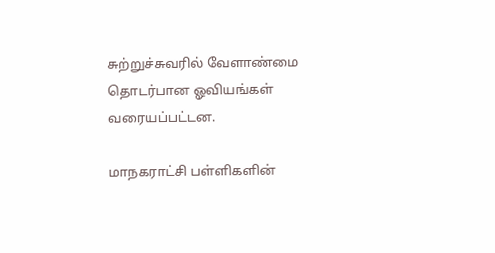சுற்றுச்சுவரில் வேளாண்மை தொடர்பான ஓவியங்கள் வரையப்பட்டன.

மாநகராட்சி பள்ளிகளின்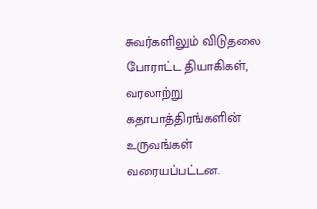சுவர்களிலும் விடுதலை போராட்ட தியாகிகள், வரலாற்று கதாபாத்திரங்களின் உருவங்கள் வரையப்பட்டன.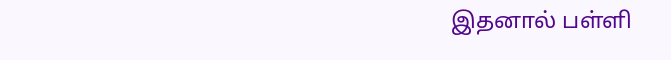இதனால் பள்ளி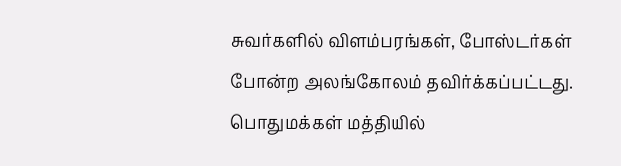சுவர்களில் விளம்பரங்கள், போஸ்டர்கள் போன்ற அலங்கோலம் தவிர்க்கப்பட்டது. பொதுமக்கள் மத்தியில்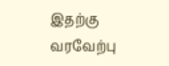இதற்கு வரவேற்பு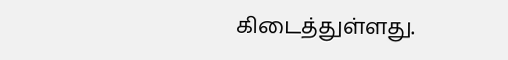கிடைத்துள்ளது.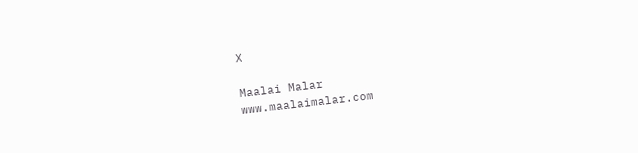X

Maalai Malar
www.maalaimalar.com